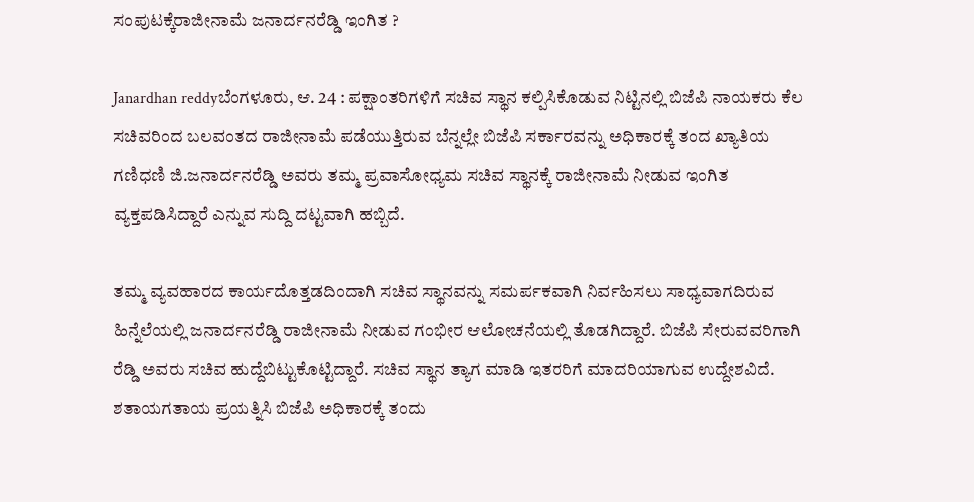ಸಂಪುಟಕ್ಕೆರಾಜೀನಾಮೆ ಜನಾರ್ದನರೆಡ್ಡಿ ಇಂಗಿತ ?

Janardhan reddyಬೆಂಗಳೂರು, ಆ. 24 : ಪಕ್ಷಾಂತರಿಗಳಿಗೆ ಸಚಿವ ಸ್ಥಾನ ಕಲ್ಪಿಸಿಕೊಡುವ ನಿಟ್ಟಿನಲ್ಲಿ ಬಿಜೆಪಿ ನಾಯಕರು ಕೆಲ ಸಚಿವರಿಂದ ಬಲವಂತದ ರಾಜೀನಾಮೆ ಪಡೆಯುತ್ತಿರುವ ಬೆನ್ನಲ್ಲೇ ಬಿಜೆಪಿ ಸರ್ಕಾರವನ್ನು ಅಧಿಕಾರಕ್ಕೆ ತಂದ ಖ್ಯಾತಿಯ ಗಣಿಧಣಿ ಜಿ.ಜನಾರ್ದನರೆಡ್ಡಿ ಅವರು ತಮ್ಮ ಪ್ರವಾಸೋಧ್ಯಮ ಸಚಿವ ಸ್ಥಾನಕ್ಕೆ ರಾಜೀನಾಮೆ ನೀಡುವ ಇಂಗಿತ ವ್ಯಕ್ತಪಡಿಸಿದ್ದಾರೆ ಎನ್ನುವ ಸುದ್ದಿ ದಟ್ಟವಾಗಿ ಹಬ್ಬಿದೆ.

ತಮ್ಮ ವ್ಯವಹಾರದ ಕಾರ್ಯದೊತ್ತಡದಿಂದಾಗಿ ಸಚಿವ ಸ್ಥಾನವನ್ನು ಸಮರ್ಪಕವಾಗಿ ನಿರ್ವಹಿಸಲು ಸಾಧ್ಯವಾಗದಿರುವ ಹಿನ್ನೆಲೆಯಲ್ಲಿ ಜನಾರ್ದನರೆಡ್ಡಿ ರಾಜೀನಾಮೆ ನೀಡುವ ಗಂಭೀರ ಆಲೋಚನೆಯಲ್ಲಿ ತೊಡಗಿದ್ದಾರೆ. ಬಿಜೆಪಿ ಸೇರುವವರಿಗಾಗಿ ರೆಡ್ಡಿ ಅವರು ಸಚಿವ ಹುದ್ದೆಬಿಟ್ಟುಕೊಟ್ಟಿದ್ದಾರೆ. ಸಚಿವ ಸ್ಥಾನ ತ್ಯಾಗ ಮಾಡಿ ಇತರರಿಗೆ ಮಾದರಿಯಾಗುವ ಉದ್ದೇಶವಿದೆ. ಶತಾಯಗತಾಯ ಪ್ರಯತ್ನಿಸಿ ಬಿಜೆಪಿ ಅಧಿಕಾರಕ್ಕೆ ತಂದು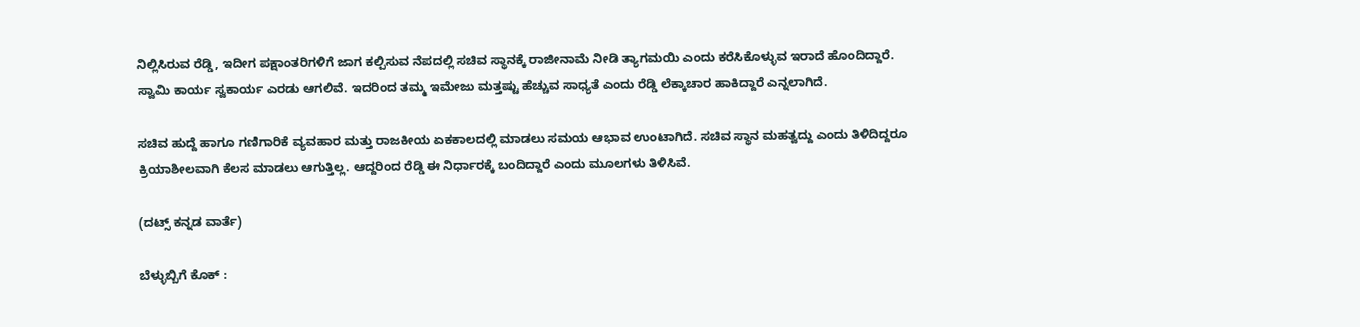ನಿಲ್ಲಿಸಿರುವ ರೆಡ್ಡಿ, ಇದೀಗ ಪಕ್ಷಾಂತರಿಗಳಿಗೆ ಜಾಗ ಕಲ್ಪಿಸುವ ನೆಪದಲ್ಲಿ ಸಚಿವ ಸ್ಥಾನಕ್ಕೆ ರಾಜೀನಾಮೆ ನೀಡಿ ತ್ಯಾಗಮಯಿ ಎಂದು ಕರೆಸಿಕೊಳ್ಳುವ ಇರಾದೆ ಹೊಂದಿದ್ದಾರೆ. ಸ್ವಾಮಿ ಕಾರ್ಯ ಸ್ವಕಾರ್ಯ ಎರಡು ಆಗಲಿವೆ. ಇದರಿಂದ ತಮ್ಮ ಇಮೇಜು ಮತ್ತಷ್ಟು ಹೆಚ್ಚುವ ಸಾಧ್ಯತೆ ಎಂದು ರೆಡ್ಡಿ ಲೆಕ್ಕಾಚಾರ ಹಾಕಿದ್ದಾರೆ ಎನ್ನಲಾಗಿದೆ.

ಸಚಿವ ಹುದ್ದೆ ಹಾಗೂ ಗಣಿಗಾರಿಕೆ ವ್ಯವಹಾರ ಮತ್ತು ರಾಜಕೀಯ ಏಕಕಾಲದಲ್ಲಿ ಮಾಡಲು ಸಮಯ ಆಭಾವ ಉಂಟಾಗಿದೆ. ಸಚಿವ ಸ್ಥಾನ ಮಹತ್ವದ್ದು ಎಂದು ತಿಳಿದಿದ್ದರೂ ಕ್ರಿಯಾಶೀಲವಾಗಿ ಕೆಲಸ ಮಾಡಲು ಆಗುತ್ತಿಲ್ಲ. ಆದ್ದರಿಂದ ರೆಡ್ಡಿ ಈ ನಿರ್ಧಾರಕ್ಕೆ ಬಂದಿದ್ದಾರೆ ಎಂದು ಮೂಲಗಳು ತಿಳಿಸಿವೆ.

(ದಟ್ಸ್ ಕನ್ನಡ ವಾರ್ತೆ)

ಬೆಳ್ಳುಬ್ಬಿಗೆ ಕೊಕ್ :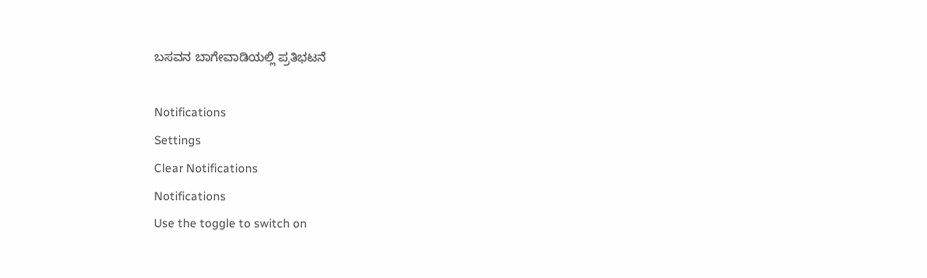ಬಸವನ ಬಾಗೇವಾಡಿಯಲ್ಲಿ ಪ್ರತಿಭಟನೆ

Notifications
Settings
Clear Notifications
Notifications
Use the toggle to switch on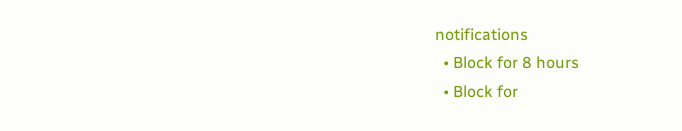notifications
  • Block for 8 hours
  • Block for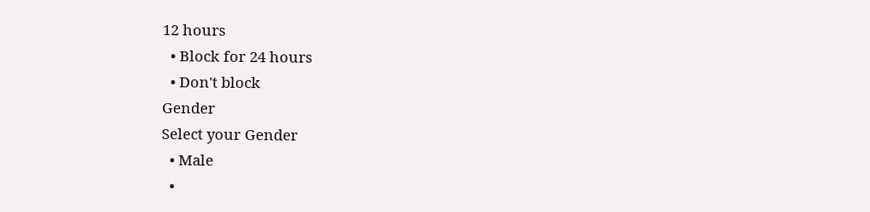12 hours
  • Block for 24 hours
  • Don't block
Gender
Select your Gender
  • Male
  •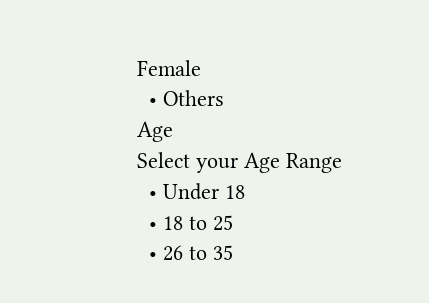Female
  • Others
Age
Select your Age Range
  • Under 18
  • 18 to 25
  • 26 to 35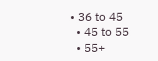• 36 to 45
  • 45 to 55
  • 55+